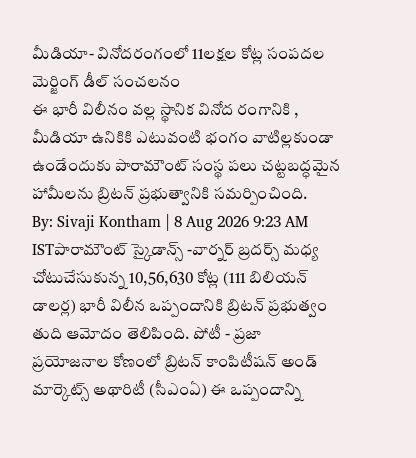మీడియా- వినోదరంగంలో 11లక్షల కోట్ల సంపదల మెర్జింగ్ డీల్ సంచలనం
ఈ భారీ విలీనం వల్ల స్థానిక వినోద రంగానికి , మీడియా ఉనికికి ఎటువంటి భంగం వాటిల్లకుండా ఉండేందుకు పారామౌంట్ సంస్థ పలు చట్టబద్ధమైన హామీలను బ్రిటన్ ప్రభుత్వానికి సమర్పించింది.
By: Sivaji Kontham | 8 Aug 2026 9:23 AM ISTపారామౌంట్ స్కైడాన్స్ -వార్నర్ బ్రదర్స్ మధ్య చోటుచేసుకున్న 10,56,630 కోట్ల (111 బిలియన్ డాలర్ల) భారీ విలీన ఒప్పందానికి బ్రిటన్ ప్రభుత్వం తుది ఆమోదం తెలిపింది. పోటీ - ప్రజా ప్రయోజనాల కోణంలో బ్రిటన్ కాంపిటీషన్ అండ్ మార్కెట్స్ అథారిటీ (సీఎంఏ) ఈ ఒప్పందాన్ని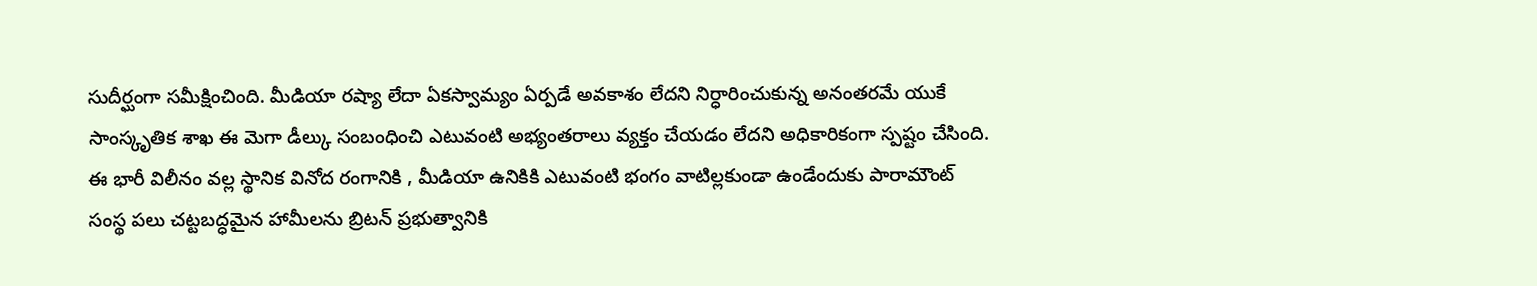సుదీర్ఘంగా సమీక్షించింది. మీడియా రష్యా లేదా ఏకస్వామ్యం ఏర్పడే అవకాశం లేదని నిర్ధారించుకున్న అనంతరమే యుకే సాంస్కృతిక శాఖ ఈ మెగా డీల్కు సంబంధించి ఎటువంటి అభ్యంతరాలు వ్యక్తం చేయడం లేదని అధికారికంగా స్పష్టం చేసింది.
ఈ భారీ విలీనం వల్ల స్థానిక వినోద రంగానికి , మీడియా ఉనికికి ఎటువంటి భంగం వాటిల్లకుండా ఉండేందుకు పారామౌంట్ సంస్థ పలు చట్టబద్ధమైన హామీలను బ్రిటన్ ప్రభుత్వానికి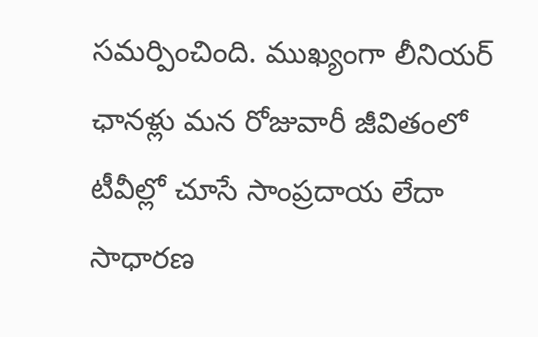సమర్పించింది. ముఖ్యంగా లీనియర్ ఛానళ్లు మన రోజువారీ జీవితంలో టీవీల్లో చూసే సాంప్రదాయ లేదా సాధారణ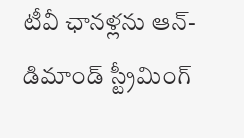టీవీ ఛానళ్లను ఆన్-డిమాండ్ స్ట్రీమింగ్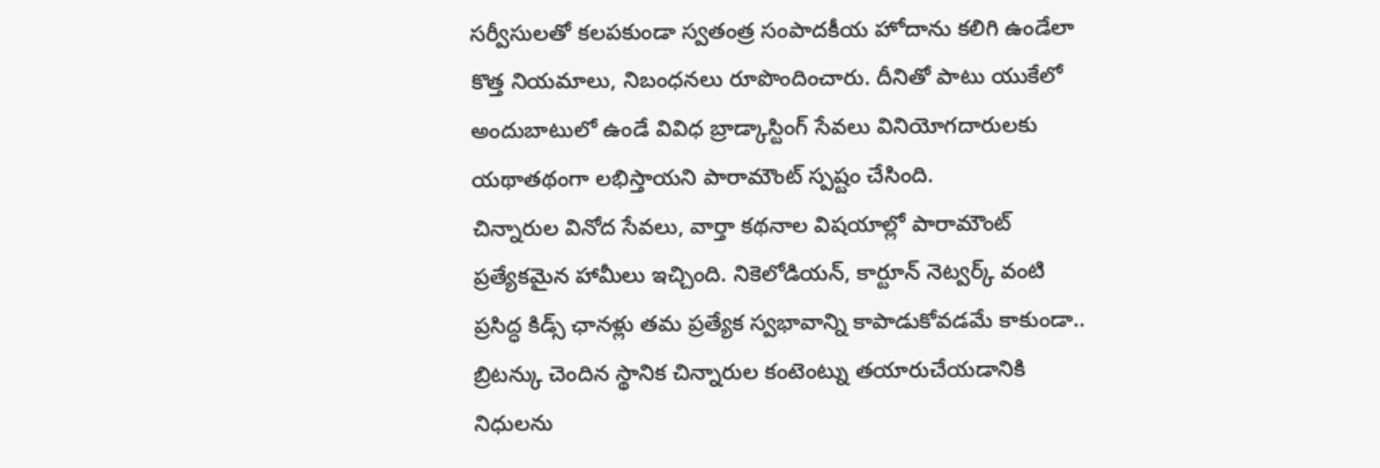సర్వీసులతో కలపకుండా స్వతంత్ర సంపాదకీయ హోదాను కలిగి ఉండేలా కొత్త నియమాలు, నిబంధనలు రూపొందించారు. దీనితో పాటు యుకేలో అందుబాటులో ఉండే వివిధ బ్రాడ్కాస్టింగ్ సేవలు వినియోగదారులకు యథాతథంగా లభిస్తాయని పారామౌంట్ స్పష్టం చేసింది.
చిన్నారుల వినోద సేవలు, వార్తా కథనాల విషయాల్లో పారామౌంట్ ప్రత్యేకమైన హామీలు ఇచ్చింది. నికెలోడియన్, కార్టూన్ నెట్వర్క్ వంటి ప్రసిద్ధ కిడ్స్ ఛానళ్లు తమ ప్రత్యేక స్వభావాన్ని కాపాడుకోవడమే కాకుండా.. బ్రిటన్కు చెందిన స్థానిక చిన్నారుల కంటెంట్ను తయారుచేయడానికి నిధులను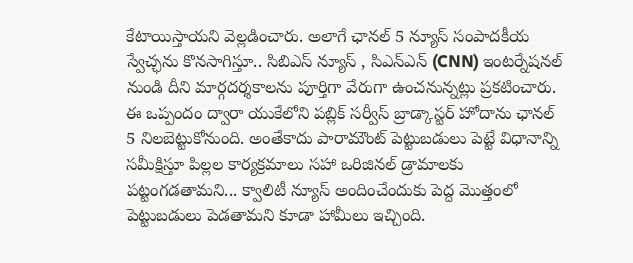కేటాయిస్తాయని వెల్లడించారు. అలాగే ఛానల్ 5 న్యూస్ సంపాదకీయ స్వేచ్ఛను కొనసాగిస్తూ.. సిబిఎస్ న్యూస్ , సిఎన్ఎన్ (CNN) ఇంటర్నేషనల్ నుండి దీని మార్గదర్శకాలను పూర్తిగా వేరుగా ఉంచనున్నట్లు ప్రకటించారు.
ఈ ఒప్పందం ద్వారా యుకేలోని పబ్లిక్ సర్వీస్ బ్రాడ్కాస్టర్ హోదాను ఛానల్ 5 నిలబెట్టుకోనుంది. అంతేకాదు పారామౌంట్ పెట్టుబడులు పెట్టే విధానాన్ని సమీక్షిస్తూ పిల్లల కార్యక్రమాలు సహా ఒరిజినల్ డ్రామాలకు పట్టంగడతామని... క్వాలిటీ న్యూస్ అందించేందుకు పెద్ద మొత్తంలో పెట్టుబడులు పెడతామని కూడా హామీలు ఇచ్చింది.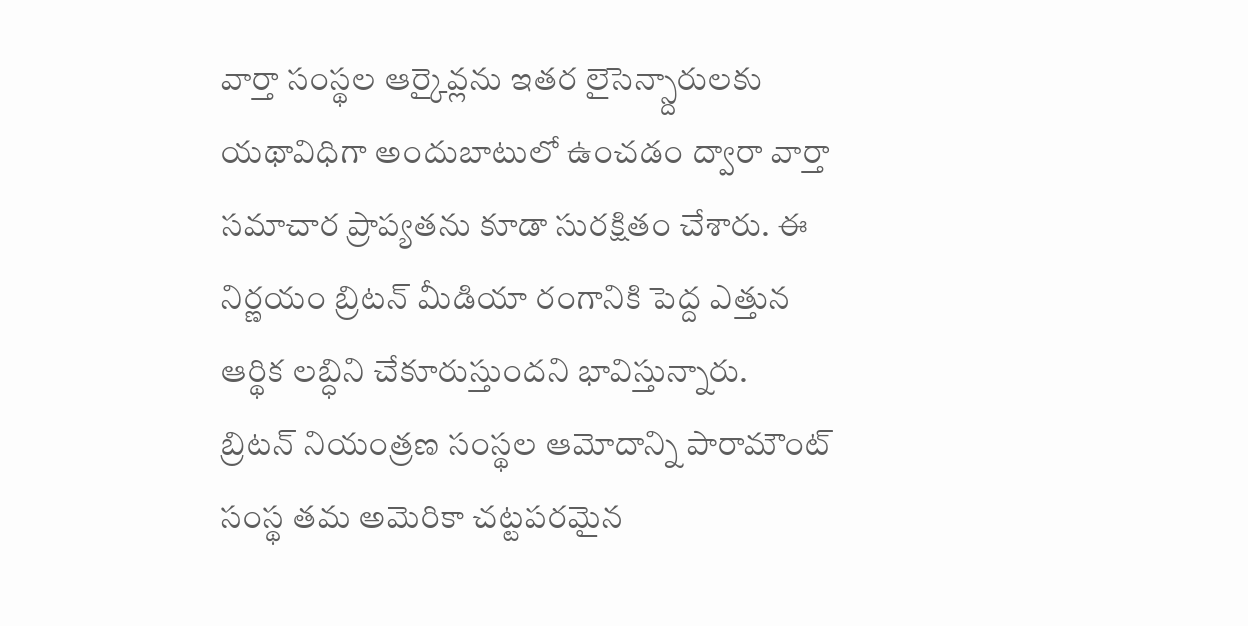వార్తా సంస్థల ఆర్కైవ్లను ఇతర లైసెన్స్దారులకు యథావిధిగా అందుబాటులో ఉంచడం ద్వారా వార్తా సమాచార ప్రాప్యతను కూడా సురక్షితం చేశారు. ఈ నిర్ణయం బ్రిటన్ మీడియా రంగానికి పెద్ద ఎత్తున ఆర్థిక లబ్ధిని చేకూరుస్తుందని భావిస్తున్నారు.
బ్రిటన్ నియంత్రణ సంస్థల ఆమోదాన్ని పారామౌంట్ సంస్థ తమ అమెరికా చట్టపరమైన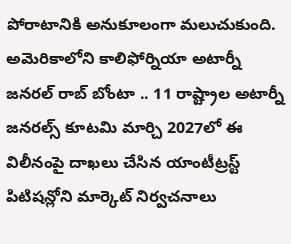పోరాటానికి అనుకూలంగా మలుచుకుంది. అమెరికాలోని కాలిఫోర్నియా అటార్నీ జనరల్ రాబ్ బోంటా .. 11 రాష్ట్రాల అటార్నీ జనరల్స్ కూటమి మార్చి 2027లో ఈ విలీనంపై దాఖలు చేసిన యాంటీట్రస్ట్ పిటిషన్లోని మార్కెట్ నిర్వచనాలు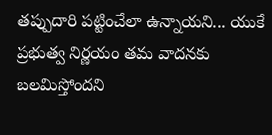తప్పుదారి పట్టించేలా ఉన్నాయని... యుకే ప్రభుత్వ నిర్ణయం తమ వాదనకు బలమిస్తోందని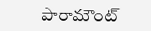పారామౌంట్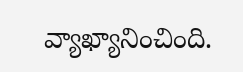వ్యాఖ్యానించింది.